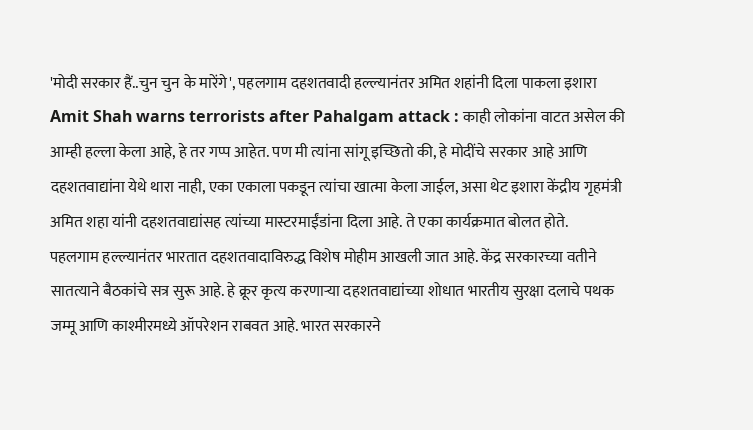'मोदी सरकार हैं..चुन चुन के मारेंगे', पहलगाम दहशतवादी हल्ल्यानंतर अमित शहांनी दिला पाकला इशारा
Amit Shah warns terrorists after Pahalgam attack : काही लोकांना वाटत असेल की आम्ही हल्ला केला आहे, हे तर गप्प आहेत. पण मी त्यांना सांगू इच्छितो की, हे मोदींचे सरकार आहे आणि दहशतवाद्यांना येथे थारा नाही, एका एकाला पकडून त्यांचा खात्मा केला जाईल, असा थेट इशारा केंद्रीय गृहमंत्री अमित शहा यांनी दहशतवाद्यांसह त्यांच्या मास्टरमाईंडांना दिला आहे. ते एका कार्यक्रमात बोलत होते.
पहलगाम हल्ल्यानंतर भारतात दहशतवादाविरुद्ध विशेष मोहीम आखली जात आहे. केंद्र सरकारच्या वतीने सातत्याने बैठकांचे सत्र सुरू आहे. हे क्रूर कृत्य करणाऱ्या दहशतवाद्यांच्या शोधात भारतीय सुरक्षा दलाचे पथक जम्मू आणि काश्मीरमध्ये ऑपरेशन राबवत आहे. भारत सरकारने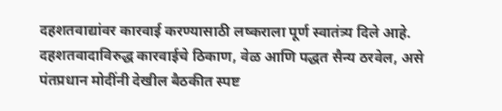दहशतवाद्यांवर कारवाई करण्यासाठी लष्कराला पूर्ण स्वातंत्र्य दिले आहे. दहशतवादाविरुद्ध कारवाईचे ठिकाण, वेळ आणि पद्धत सैन्य ठरवेल, असे पंतप्रधान मोदींनी देखील बैठकीत स्पष्ट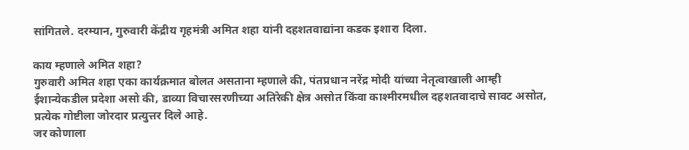सांगितले. दरम्यान, गुरुवारी केंद्रीय गृहमंत्री अमित शहा यांनी दहशतवाद्यांना कडक इशारा दिला.

काय म्हणाले अमित शहा?
गुरुवारी अमित शहा एका कार्यक्रमात बोलत असताना म्हणाले की, पंतप्रधान नरेंद्र मोदी यांच्या नेतृत्वाखाली आम्ही ईशान्येकडील प्रदेशा असो की, डाव्या विचारसरणीच्या अतिरेकी क्षेत्र असोत किंवा काश्मीरमधील दहशतवादाचे सावट असोत, प्रत्येक गोष्टीला जोरदार प्रत्युत्तर दिले आहे.
जर कोणाला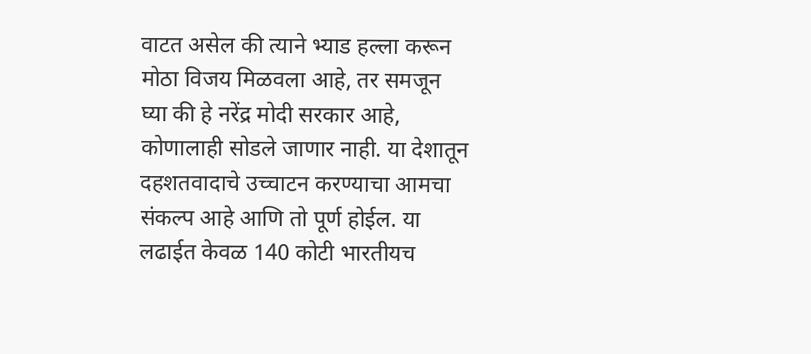वाटत असेल की त्याने भ्याड हल्ला करून मोठा विजय मिळवला आहे, तर समजून घ्या की हे नरेंद्र मोदी सरकार आहे, कोणालाही सोडले जाणार नाही. या देशातून दहशतवादाचे उच्चाटन करण्याचा आमचा संकल्प आहे आणि तो पूर्ण होईल. या लढाईत केवळ 140 कोटी भारतीयच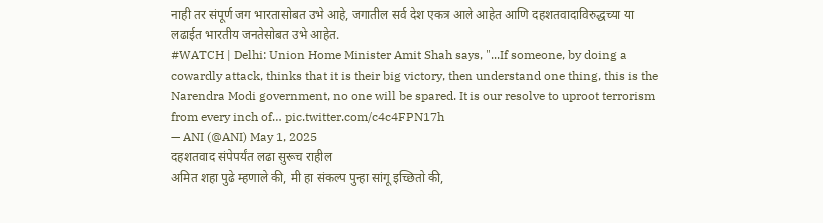नाही तर संपूर्ण जग भारतासोबत उभे आहे, जगातील सर्व देश एकत्र आले आहेत आणि दहशतवादाविरुद्धच्या या लढाईत भारतीय जनतेसोबत उभे आहेत.
#WATCH | Delhi: Union Home Minister Amit Shah says, "...If someone, by doing a cowardly attack, thinks that it is their big victory, then understand one thing, this is the Narendra Modi government, no one will be spared. It is our resolve to uproot terrorism from every inch of… pic.twitter.com/c4c4FPN17h
— ANI (@ANI) May 1, 2025
दहशतवाद संपेपर्यंत लढा सुरूच राहील
अमित शहा पुढे म्हणाले की, मी हा संकल्प पुन्हा सांगू इच्छितो की,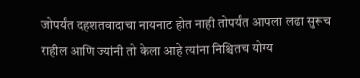जोपर्यंत दहशतवादाचा नायनाट होत नाही तोपर्यंत आपला लढा सुरूच राहील आणि ज्यांनी तो केला आहे त्यांना निश्चितच योग्य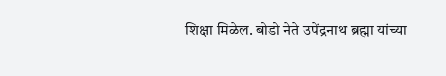शिक्षा मिळेल. बोडो नेते उपेंद्रनाथ ब्रह्मा यांच्या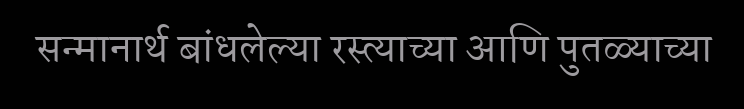सन्मानार्थ बांधलेल्या रस्त्याच्या आणि पुतळ्याच्या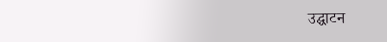उद्घाटन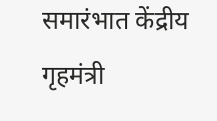समारंभात केंद्रीय गृहमंत्री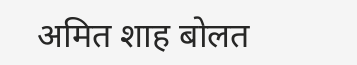अमित शाह बोलत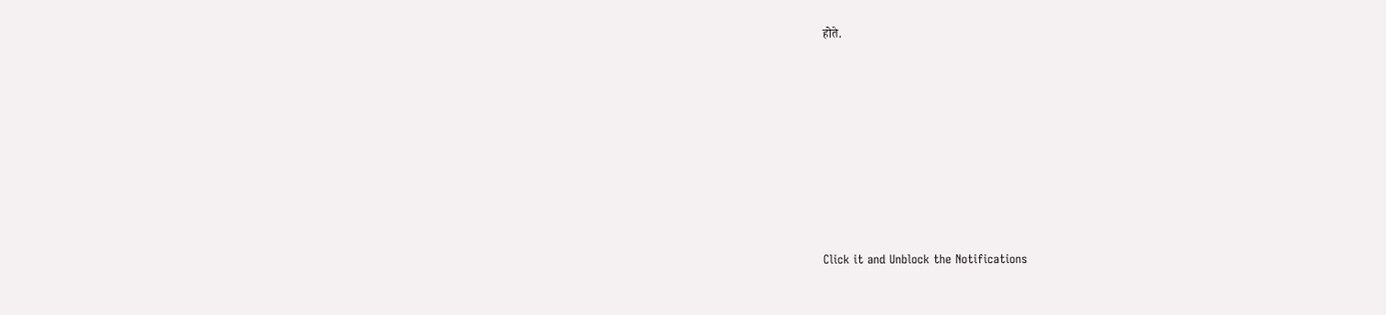होते.












Click it and Unblock the Notifications